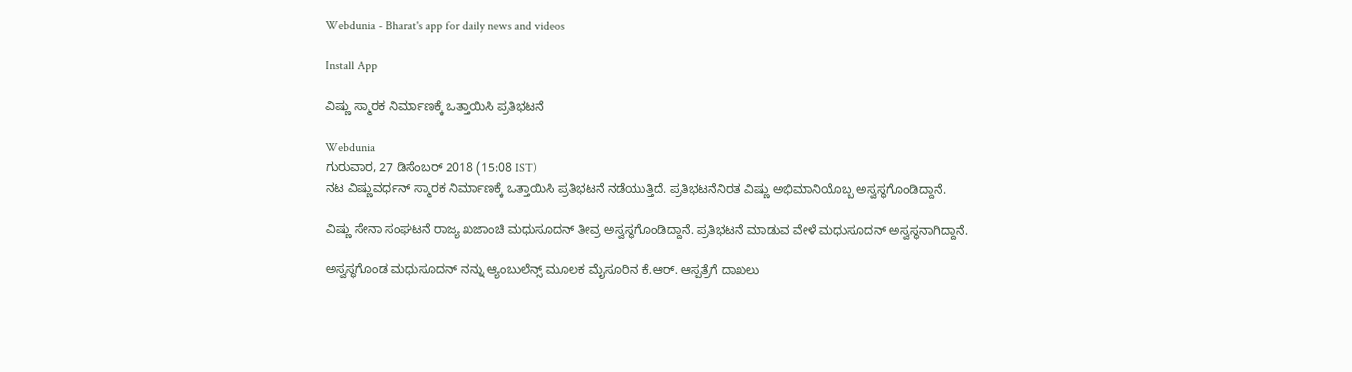Webdunia - Bharat's app for daily news and videos

Install App

ವಿಷ್ಣು ಸ್ಮಾರಕ ನಿರ್ಮಾಣಕ್ಕೆ ಒತ್ತಾಯಿಸಿ ಪ್ರತಿಭಟನೆ

Webdunia
ಗುರುವಾರ, 27 ಡಿಸೆಂಬರ್ 2018 (15:08 IST)
ನಟ ವಿಷ್ಣುವರ್ಧನ್ ಸ್ಮಾರಕ ನಿರ್ಮಾಣಕ್ಕೆ ಒತ್ತಾಯಿಸಿ ಪ್ರತಿಭಟನೆ ನಡೆಯುತ್ತಿದೆ. ಪ್ರತಿಭಟನೆನಿರತ ವಿಷ್ಣು ಅಭಿಮಾನಿಯೊಬ್ಬ ಅಸ್ವಸ್ಥಗೊಂಡಿದ್ದಾನೆ.

ವಿಷ್ಣು ಸೇನಾ ಸಂಘಟನೆ ರಾಜ್ಯ ಖಜಾಂಚಿ ಮಧುಸೂದನ್ ತೀವ್ರ ಅಸ್ವಸ್ಥಗೊಂಡಿದ್ದಾನೆ. ಪ್ರತಿಭಟನೆ ಮಾಡುವ ವೇಳೆ ಮಧುಸೂದನ್ ಅಸ್ವಸ್ಥನಾಗಿದ್ದಾನೆ.

ಅಸ್ವಸ್ಥಗೊಂಡ ಮಧುಸೂದನ್ ನನ್ನು ಆ್ಯಂಬುಲೆನ್ಸ್ ಮೂಲಕ ಮೈಸೂರಿನ ಕೆ.ಆರ್. ಆಸ್ಪತ್ರೆಗೆ ದಾಖಲು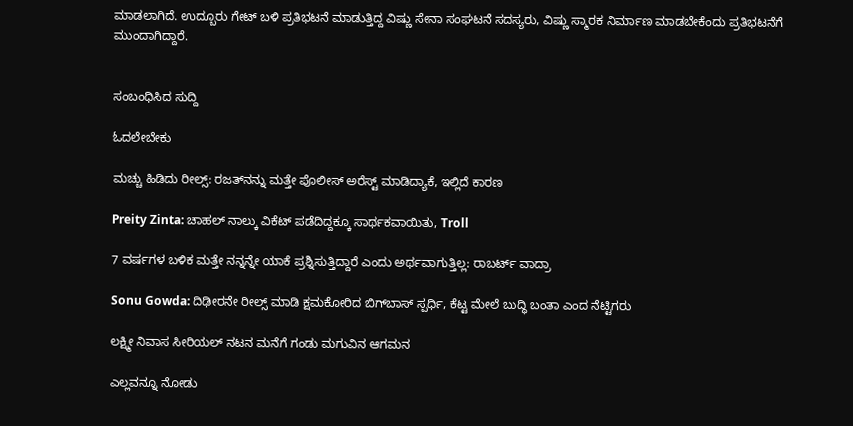ಮಾಡಲಾಗಿದೆ. ಉದ್ಬೂರು ಗೇಟ್ ಬಳಿ ಪ್ರತಿಭಟನೆ ಮಾಡುತ್ತಿದ್ದ ವಿಷ್ಣು ಸೇನಾ ಸಂಘಟನೆ ಸದಸ್ಯರು, ವಿಷ್ಣು ಸ್ಮಾರಕ ನಿರ್ಮಾಣ ಮಾಡಬೇಕೆಂದು ಪ್ರತಿಭಟನೆಗೆ ಮುಂದಾಗಿದ್ದಾರೆ.


ಸಂಬಂಧಿಸಿದ ಸುದ್ದಿ

ಓದಲೇಬೇಕು

ಮಚ್ಚು ಹಿಡಿದು ರೀಲ್ಸ್‌: ರಜತ್‌ನನ್ನು ಮತ್ತೇ ಪೊಲೀಸ್ ಅರೆಸ್ಟ್ ಮಾಡಿದ್ಯಾಕೆ, ಇಲ್ಲಿದೆ ಕಾರಣ

Preity Zinta: ಚಾಹಲ್ ನಾಲ್ಕು ವಿಕೆಟ್ ಪಡೆದಿದ್ದಕ್ಕೂ ಸಾರ್ಥಕವಾಯಿತು, Troll

7 ವರ್ಷಗಳ ಬಳಿಕ ಮತ್ತೇ ನನ್ನನ್ನೇ ಯಾಕೆ ಪ್ರಶ್ನಿಸುತ್ತಿದ್ದಾರೆ ಎಂದು ಅರ್ಥವಾಗುತ್ತಿಲ್ಲ: ರಾಬರ್ಟ್‌ ವಾದ್ರಾ

Sonu Gowda: ದಿಢೀರನೇ ರೀಲ್ಸ್ ಮಾಡಿ ಕ್ಷಮಕೋರಿದ ಬಿಗ್‌ಬಾಸ್‌ ಸ್ಪರ್ಧಿ, ಕೆಟ್ಟ ಮೇಲೆ ಬುದ್ಧಿ ಬಂತಾ ಎಂದ ನೆಟ್ಟಿಗರು

ಲಕ್ಷ್ಮೀ ನಿವಾಸ ಸೀರಿಯಲ್ ನಟನ ಮನೆಗೆ ಗಂಡು ಮಗುವಿನ ಆಗಮನ

ಎಲ್ಲವನ್ನೂ ನೋಡು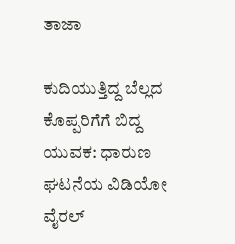ತಾಜಾ

ಕುದಿಯುತ್ತಿದ್ದ ಬೆಲ್ಲದ ಕೊಪ್ಪರಿಗೆಗೆ ಬಿದ್ದ ಯುವಕ: ಧಾರುಣ ಘಟನೆಯ ವಿಡಿಯೋ ವೈರಲ್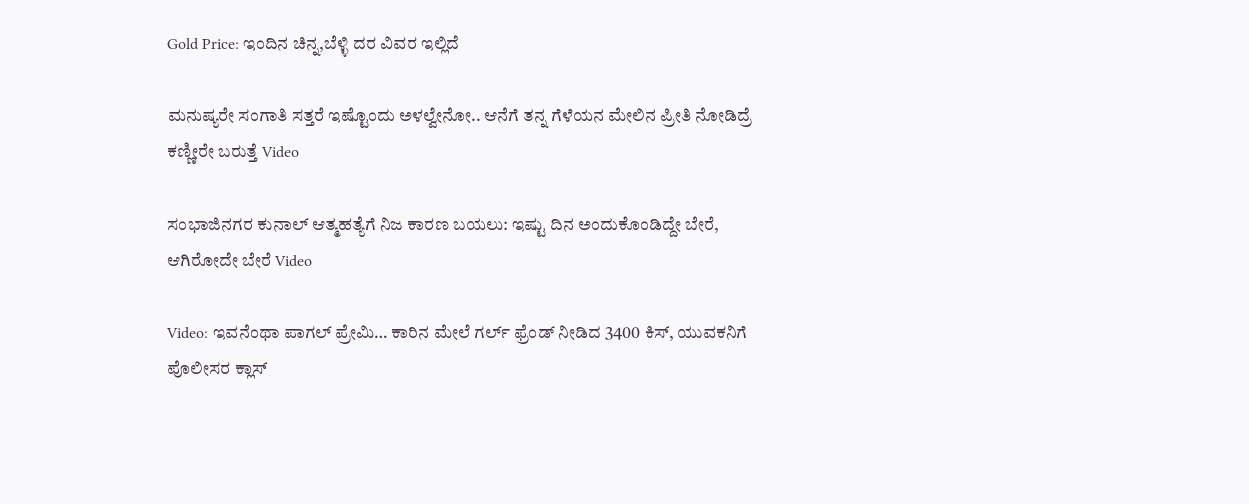Gold Price: ಇಂದಿನ ಚಿನ್ನ,ಬೆಳ್ಳಿ ದರ ವಿವರ ಇಲ್ಲಿದೆ

ಮನುಷ್ಯರೇ ಸಂಗಾತಿ ಸತ್ತರೆ ಇಷ್ಟೊಂದು ಅಳಲ್ವೇನೋ.. ಆನೆಗೆ ತನ್ನ ಗೆಳೆಯನ ಮೇಲಿನ ಪ್ರೀತಿ ನೋಡಿದ್ರೆ ಕಣ್ಣೀರೇ ಬರುತ್ತೆ Video

ಸಂಭಾಜಿನಗರ ಕುನಾಲ್ ಆತ್ಮಹತ್ಯೆಗೆ ನಿಜ ಕಾರಣ ಬಯಲು: ಇಷ್ಟು ದಿನ ಅಂದುಕೊಂಡಿದ್ದೇ ಬೇರೆ, ಆಗಿರೋದೇ ಬೇರೆ Video

Video: ಇವನೆಂಥಾ ಪಾಗಲ್ ಪ್ರೇಮಿ… ಕಾರಿನ ಮೇಲೆ ಗರ್ಲ್ ಫ್ರೆಂಡ್ ನೀಡಿದ 3400 ಕಿಸ್, ಯುವಕನಿಗೆ ಪೊಲೀಸರ ಕ್ಲಾಸ್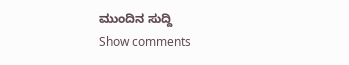ಮುಂದಿನ ಸುದ್ದಿ
Show comments